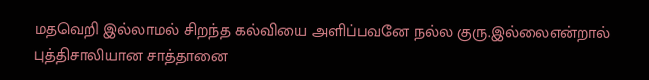மதவெறி இல்லாமல் சிறந்த கல்வியை அளிப்பவனே நல்ல குரு.இல்லைஎன்றால் புத்திசாலியான சாத்தானை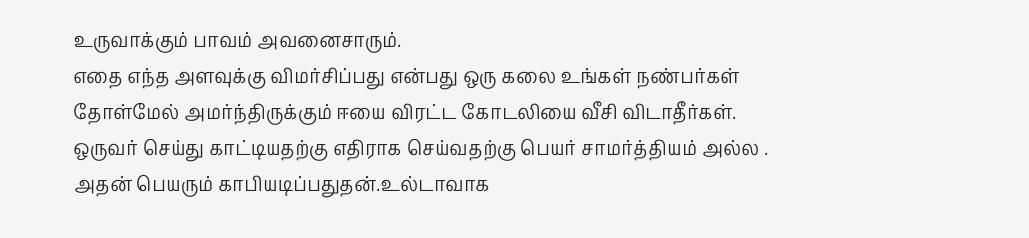உருவாக்கும் பாவம் அவனைசாரும்.
எதை எந்த அளவுக்கு விமர்சிப்பது என்பது ஒரு கலை உங்கள் நண்பர்கள் தோள்மேல் அமர்ந்திருக்கும் ஈயை விரட்ட கோடலியை வீசி விடாதீர்கள்.
ஒருவர் செய்து காட்டியதற்கு எதிராக செய்வதற்கு பெயர் சாமர்த்தியம் அல்ல .
அதன் பெயரும் காபியடிப்பதுதன்.உல்டாவாக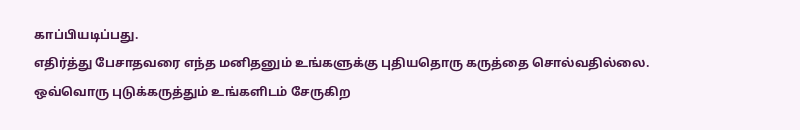காப்பியடிப்பது.
எதிர்த்து பேசாதவரை எந்த மனிதனும் உங்களுக்கு புதியதொரு கருத்தை சொல்வதில்லை.
ஒவ்வொரு புடுக்கருத்தும் உங்களிடம் சேருகிற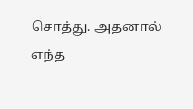சொத்து. அதனால் எந்த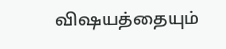விஷயத்தையும்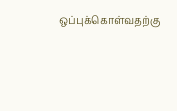ஒப்புக்கொள்வதற்கு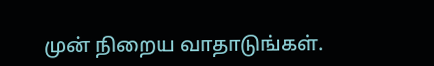முன் நிறைய வாதாடுங்கள்.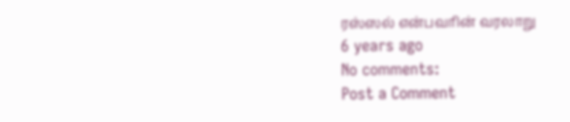ரஸ்ஸல் என்பவரின் வரலாறு
6 years ago
No comments:
Post a Comment